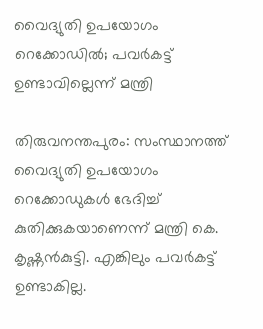വൈദ്യുതി ഉപയോഗം റെക്കോഡിൽ; പവർകട്ട് ഉണ്ടാവില്ലെന്ന് മന്ത്രി

തിരുവനന്തപുരം: സംസ്ഥാനത്ത് വൈദ്യുതി ഉപയോഗം റെക്കോഡുകൾ ഭേദിച്ച് കുതിക്കുകയാണെന്ന് മന്ത്രി കെ. കൃഷ്ണൻകുട്ടി. എങ്കിലും പവർകട്ട് ഉണ്ടാകില്ല.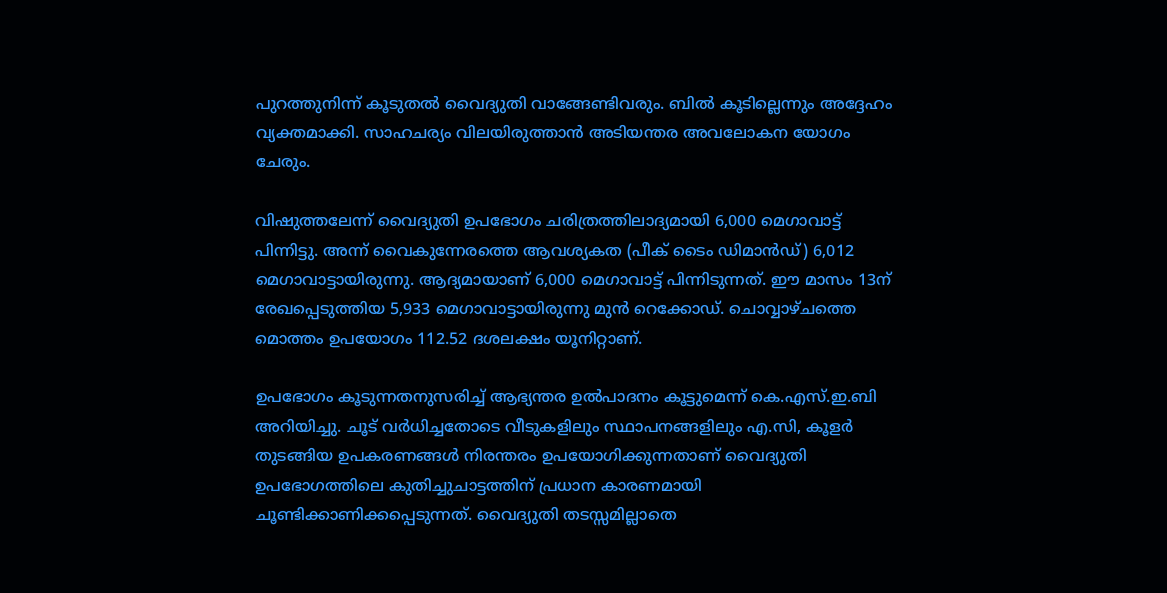പുറത്തുനിന്ന് കൂടുതൽ വൈദ്യുതി വാങ്ങേണ്ടിവരും. ബിൽ കൂടില്ലെന്നും അദ്ദേഹം വ്യക്തമാക്കി. സാഹചര്യം വിലയിരുത്താൻ അടിയന്തര അവലോകന യോഗം ചേരും.

വിഷുത്തലേന്ന് വൈദ്യുതി ഉപഭോഗം ചരിത്രത്തിലാദ്യമായി 6,000 മെഗാവാട്ട് പിന്നിട്ടു. അന്ന് വൈകുന്നേരത്തെ ആവശ്യകത (പീക് ടൈം ഡിമാൻഡ്) 6,012 മെഗാവാട്ടായിരുന്നു. ആദ്യമായാണ് 6,000 മെഗാവാട്ട് പിന്നിടുന്നത്. ഈ മാസം 13ന് രേഖപ്പെടുത്തിയ 5,933 മെഗാവാട്ടായിരുന്നു മുൻ റെക്കോഡ്. ചൊവ്വാഴ്ചത്തെ മൊത്തം ഉപയോഗം 112.52 ദശലക്ഷം യൂനിറ്റാണ്.

ഉപഭോഗം കൂടുന്നതനുസരിച്ച് ആഭ്യന്തര ഉൽപാദനം കൂട്ടുമെന്ന് കെ.എസ്.ഇ.ബി അറിയിച്ചു. ചൂട് വർധിച്ചതോടെ വീടുകളിലും സ്ഥാപനങ്ങളിലും എ.സി, കൂളർ തുടങ്ങിയ ഉപകരണങ്ങൾ നിരന്തരം ഉപയോഗിക്കുന്നതാണ് വൈദ്യുതി ഉപഭോഗത്തിലെ കുതിച്ചുചാട്ടത്തിന് പ്രധാന കാരണമായി ചൂണ്ടിക്കാണിക്കപ്പെടുന്നത്. വൈദ്യുതി തടസ്സമില്ലാതെ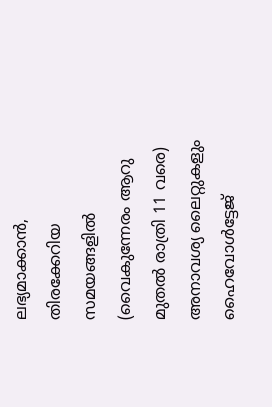ലഭ്യമാക്കാൻ, തിരക്കേറിയ സമയങ്ങളിൽ (വൈകുന്നേരം ആറു മുതൽ രാത്രി 11 വരെ) അനാവശ്യ ലൈറ്റുകളും ഹൈവോൾട്ടേജ്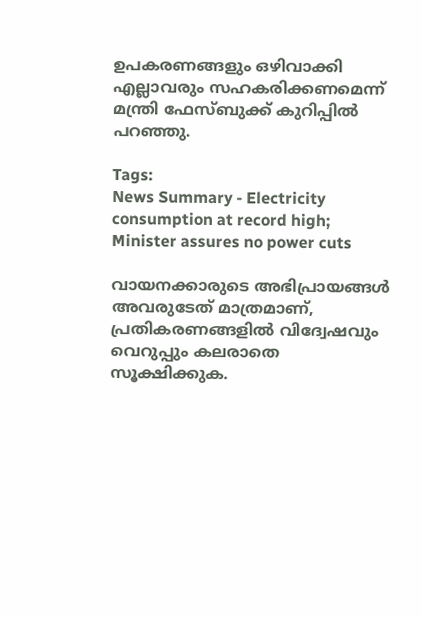ഉപകരണങ്ങളും ഒഴിവാക്കി എല്ലാവരും സഹകരിക്കണമെന്ന് മന്ത്രി ഫേസ്ബുക്ക് കുറിപ്പിൽ പറഞ്ഞു.

Tags:
News Summary - Electricity consumption at record high; Minister assures no power cuts

വായനക്കാരുടെ അഭിപ്രായങ്ങള്‍ അവരുടേത് മാത്രമാണ്, പ്രതികരണങ്ങളിൽ വിദ്വേഷവും വെറുപ്പും കലരാതെ സൂക്ഷിക്കുക.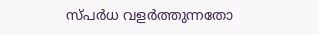സ്പർധ വളർത്തുന്നതോ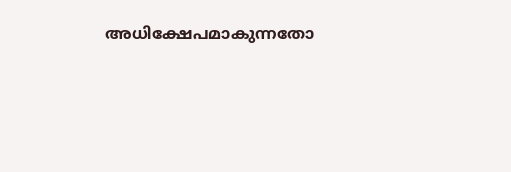അധിക്ഷേപമാകുന്നതോ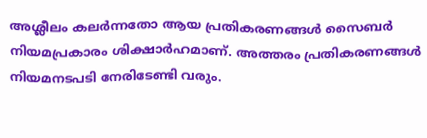അശ്ലീലം കലർന്നതോ ആയ പ്രതികരണങ്ങൾ സൈബർ നിയമപ്രകാരം ശിക്ഷാർഹമാണ്. അത്തരം പ്രതികരണങ്ങൾ നിയമനടപടി നേരിടേണ്ടി വരും.